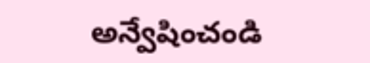అన్వేషించండి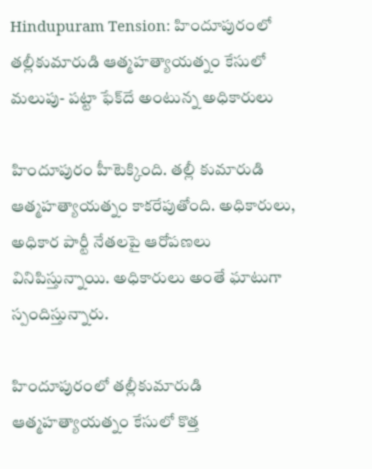Hindupuram Tension: హిందూపురంలో తల్లీకుమారుడి ఆత్మహత్యాయత్నం కేసులో మలుపు- పట్టా ఫేక్‌దే అంటున్న అధికారులు

హిందూపురం హీటెక్కింది. తల్లీ కుమారుడి ఆత్మహత్యాయత్నం కాకరేపుతోంది. అధికారులు, అధికార పార్టీ నేతలపై ఆరోపణలు వినిపిస్తున్నాయి. అధికారులు అంతే ఘాటుగా స్పందిస్తున్నారు.

హిందూపురంలో తల్లీకుమారుడి ఆత్మహత్యాయత్నం కేసులో కొత్త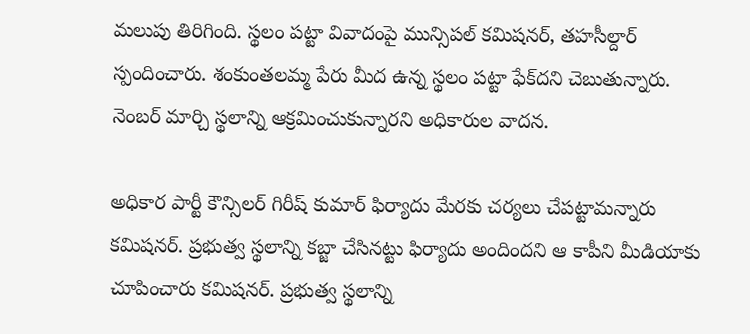మలుపు తిరిగింది. స్థలం పట్టా వివాదంపై మున్సిపల్ కమిషనర్‌, తహసీల్దార్ స్పందించారు. శంకుంతలమ్మ పేరు మీద ఉన్న స్థలం పట్టా ఫేక్‌దని చెబుతున్నారు. నెంబర్ మార్చి స్థలాన్ని ఆక్రమించుకున్నారని అధికారుల వాదన.

అధికార పార్టీ కౌన్సిలర్ గిరీష్ కుమార్ ఫిర్యాదు మేరకు చర్యలు చేపట్టామన్నారు కమిషనర్‌. ప్రభుత్వ స్థలాన్ని కబ్జా చేసినట్టు ఫిర్యాదు అందిందని ఆ కాపీని మీడియాకు చూపించారు కమిషనర్. ప్రభుత్వ స్థలాన్ని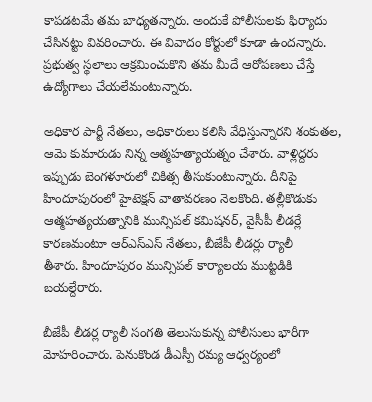కాపడటమే తమ బాధ్యతన్నారు. అందుకే పోలీసులకు ఫిర్యాదు చేసినట్టు వివరించారు. ఈ వివాదం కోర్టులో కూడా ఉందన్నారు. ప్రభుత్వ స్థలాలు ఆక్రమించుకొని తమ మీదే ఆరోపణలు చేస్తే ఉద్యోగాలు చేయలేమంటున్నారు.

అధికార పార్టీ నేతలు, అధికారులు కలిసి వేధిస్తున్నారని శంకుతల, ఆమె కుమారుడు నిన్న ఆత్మహత్యాయత్నం చేశారు. వాళ్లిద్దరు ఇప్పుడు బెంగళూరులో చికిత్స తీసుకుంటున్నారు. దీనిపై హిందూపురంలో హైటెక్షన్ వాతావరణం నెలకొంది. తల్లీకొడుకు ఆత్మహత్యయత్నానికి మున్సిపల్‌ కమిషనర్‌, వైసీపీ లీడర్లే కారణమంటూ ఆర్‌ఎస్‌ఎస్‌ నేతలు, బీజేపీ లీడర్లు ర్యాలీ
తీశారు. హిందూపురం మున్సిపల్ కార్యాలయ ముట్టడికి బయల్దేరారు.

బీజేపీ లీడర్ల ర్యాలీ సంగతి తెలుసుకున్న పోలీసులు భారీగా మోహరించారు. పెనుకొండ డీఎస్పీ రమ్య ఆధ్వర్యంలో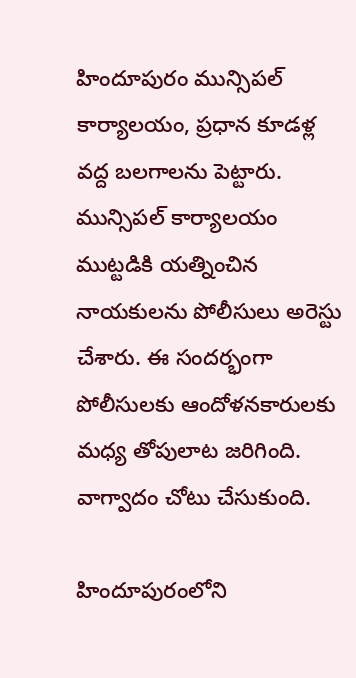హిందూపురం మున్సిపల్‌ కార్యాలయం, ప్రధాన కూడళ్ల వద్ద బలగాలను పెట్టారు. మున్సిపల్ కార్యాలయం ముట్టడికి యత్నించిన నాయకులను పోలీసులు అరెస్టు చేశారు. ఈ సందర్భంగా పోలీసులకు ఆందోళనకారులకు మధ్య తోపులాట జరిగింది. వాగ్వాదం చోటు చేసుకుంది.

హిందూపురంలోని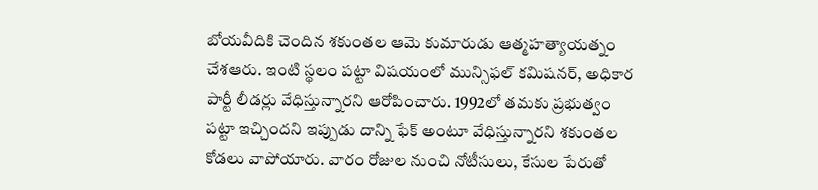బోయవీదికి చెందిన శకుంతల ఆమె కుమారుడు ఆత్మహత్యాయత్నం చేశఆరు. ఇంటి స్థలం పట్టా విషయంలో మున్సిఫల్ కమిషనర్‌, అధికార పార్టీ లీడర్లు వేధిస్తున్నారని ఆరోపించారు. 1992లో తమకు ప్రభుత్వం  పట్టా ఇచ్చిందని ఇప్పుడు దాన్ని ఫేక్ అంటూ వేధిస్తున్నారని శకుంతల కోడలు వాపోయారు. వారం రోజుల నుంచి నోటీసులు, కేసుల పేరుతో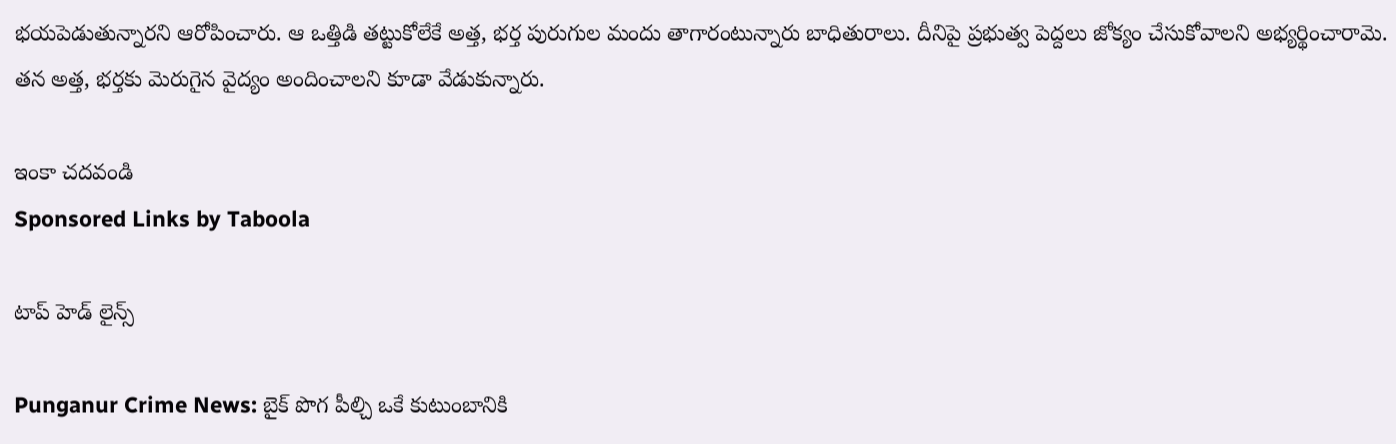భయపెడుతున్నారని ఆరోపించారు. ఆ ఒత్తిడి తట్టుకోలేకే అత్త, భర్త పురుగుల మందు తాగారంటున్నారు బాధితురాలు. దీనిపై ప్రభుత్వ పెద్దలు జోక్యం చేసుకోవాలని అభ్యర్థించారామె. తన అత్త, భర్తకు మెరుగైన వైద్యం అందించాలని కూడా వేడుకున్నారు.

ఇంకా చదవండి
Sponsored Links by Taboola

టాప్ హెడ్ లైన్స్

Punganur Crime News: బైక్ పొగ పీల్చి ఒకే కుటుంబానికి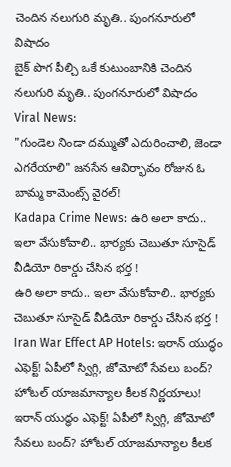చెందిన నలుగురి మృతి.. పుంగనూరులో విషాదం
బైక్ పొగ పీల్చి ఒకే కుటుంబానికి చెందిన నలుగురి మృతి.. పుంగనూరులో విషాదం
Viral News:
"గుండెల నిండా దమ్ముతో ఎదురించాలి, జెండా ఎగరేయాలి" జనసేన ఆవిర్భావం రోజున ఓ బామ్మ కామెంట్స్ వైరల్‌!
Kadapa Crime News: ఉరి అలా కాదు.. ఇలా వేసుకోవాలి.. భార్యకు చెబుతూ సూసైడ్ వీడియో రికార్డు చేసిన భర్త !
ఉరి అలా కాదు.. ఇలా వేసుకోవాలి.. భార్యకు చెబుతూ సూసైడ్ వీడియో రికార్డు చేసిన భర్త !
Iran War Effect AP Hotels: ఇరాన్ యుద్ధం ఎఫెక్ట్! ఏపీలో స్విగ్గి, జోమోటో సేవలు బంద్? హోటల్ యాజమాన్యాల కీలక నిర్ణయాలు!
ఇరాన్ యుద్ధం ఎఫెక్ట్! ఏపీలో స్విగ్గి, జోమోటో సేవలు బంద్? హోటల్ యాజమాన్యాల కీలక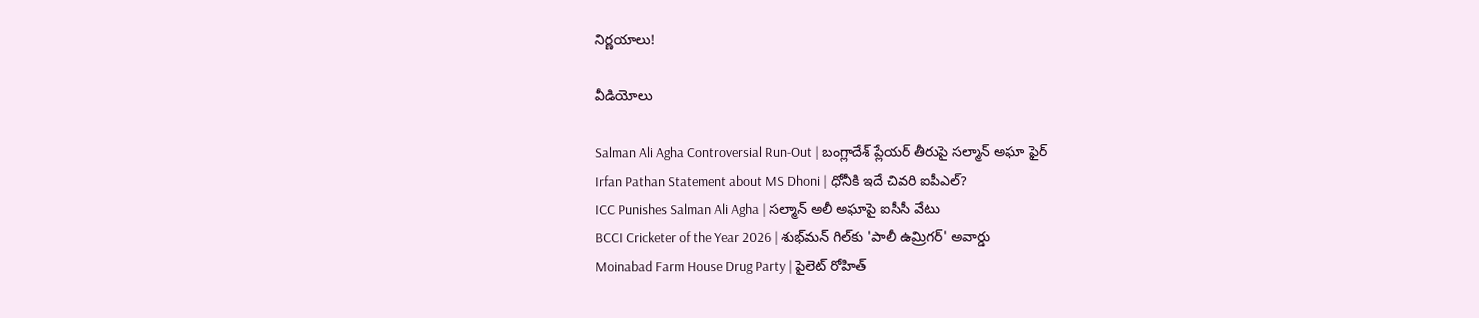నిర్ణయాలు!

వీడియోలు

Salman Ali Agha Controversial Run-Out | బంగ్లాదేశ్ ప్లేయర్ తీరుపై సల్మాన్ అఘా ఫైర్
Irfan Pathan Statement about MS Dhoni | ధోనీకి ఇదే చివరి ఐపీఎల్?
ICC Punishes Salman Ali Agha | సల్మాన్ అలీ అఘాపై ఐసీసీ వేటు
BCCI Cricketer of the Year 2026 | శుభ్‌మన్ గిల్‌కు 'పాలీ ఉమ్రిగర్' అవార్డు
Moinabad Farm House Drug Party | పైలెట్ రోహిత్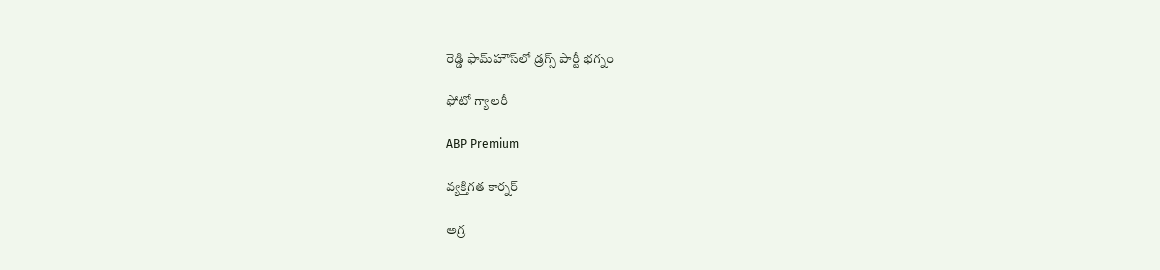రెడ్డి ఫామ్‌హౌస్‌లో డ్రగ్స్ పార్టీ భగ్నం

ఫోటో గ్యాలరీ

ABP Premium

వ్యక్తిగత కార్నర్

అగ్ర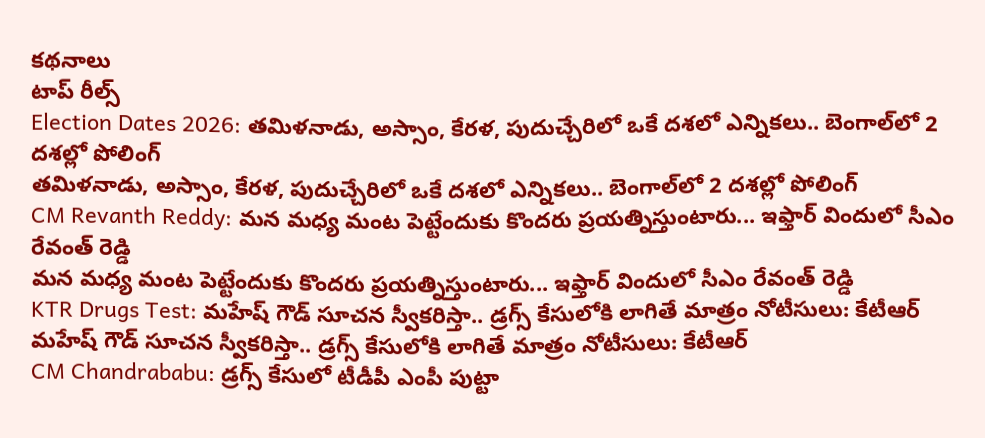కథనాలు
టాప్ రీల్స్
Election Dates 2026: తమిళనాడు, అస్సాం, కేరళ, పుదుచ్చేరిలో ఒకే దశలో ఎన్నికలు.. బెంగాల్‌లో 2 దశల్లో పోలింగ్
తమిళనాడు, అస్సాం, కేరళ, పుదుచ్చేరిలో ఒకే దశలో ఎన్నికలు.. బెంగాల్‌లో 2 దశల్లో పోలింగ్
CM Revanth Reddy: మన మధ్య మంట పెట్టేందుకు కొందరు ప్రయత్నిస్తుంటారు... ఇఫ్తార్ విందులో సీఎం రేవంత్ రెడ్డి
మన మధ్య మంట పెట్టేందుకు కొందరు ప్రయత్నిస్తుంటారు... ఇఫ్తార్ విందులో సీఎం రేవంత్ రెడ్డి
KTR Drugs Test: మహేష్ గౌడ్ సూచన స్వీకరిస్తా.. డ్రగ్స్ కేసులోకి లాగితే మాత్రం నోటీసులు: కేటీఆర్
మహేష్ గౌడ్ సూచన స్వీకరిస్తా.. డ్రగ్స్ కేసులోకి లాగితే మాత్రం నోటీసులు: కేటీఆర్
CM Chandrababu: డ్రగ్స్ కేసులో టీడీపీ ఎంపీ పుట్టా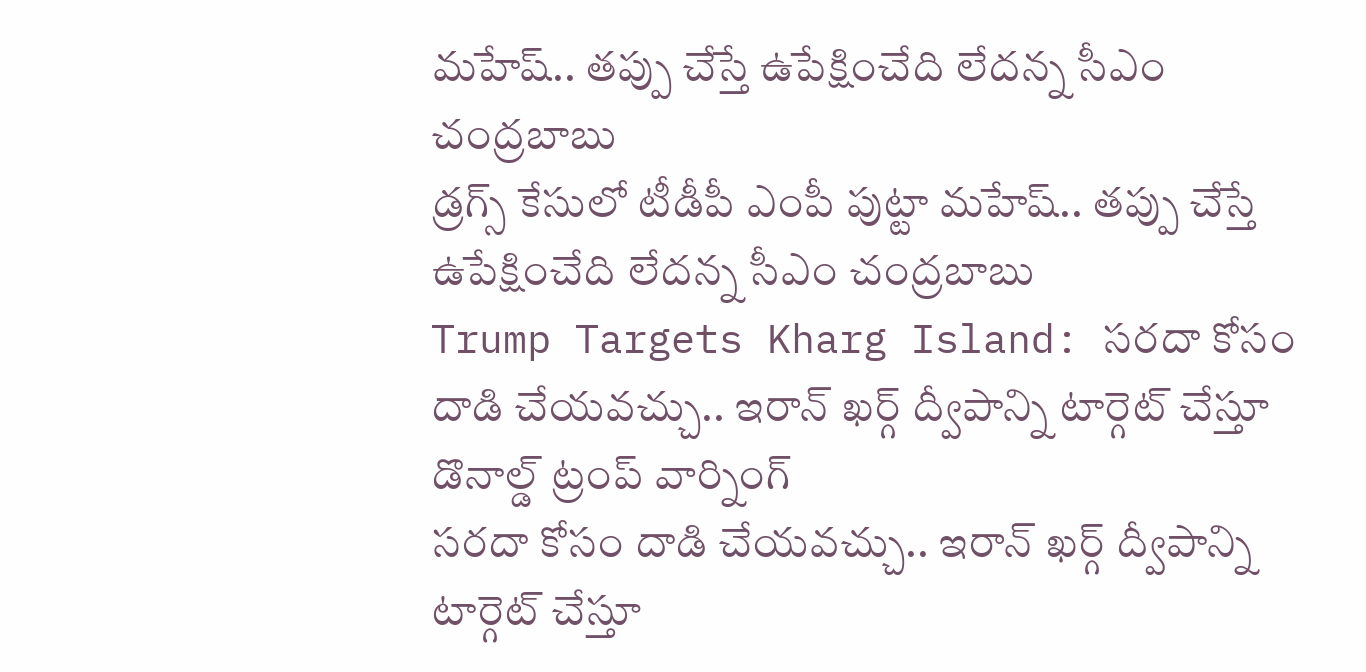మహేష్‌.. తప్పు చేస్తే ఉపేక్షించేది లేదన్న సీఎం చంద్రబాబు
డ్రగ్స్ కేసులో టీడీపీ ఎంపీ పుట్టా మహేష్‌.. తప్పు చేస్తే ఉపేక్షించేది లేదన్న సీఎం చంద్రబాబు
Trump Targets Kharg Island: సరదా కోసం దాడి చేయవచ్చు.. ఇరాన్ ఖర్గ్ ద్వీపాన్ని టార్గెట్ చేస్తూ డొనాల్డ్ ట్రంప్ వార్నింగ్
సరదా కోసం దాడి చేయవచ్చు.. ఇరాన్ ఖర్గ్ ద్వీపాన్ని టార్గెట్ చేస్తూ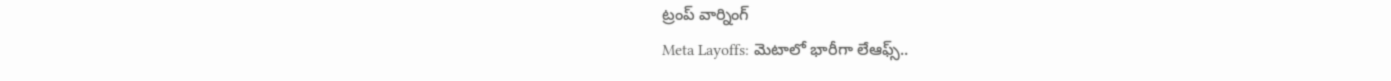ట్రంప్ వార్నింగ్
Meta Layoffs: మెటాలో భారీగా లేఆఫ్స్..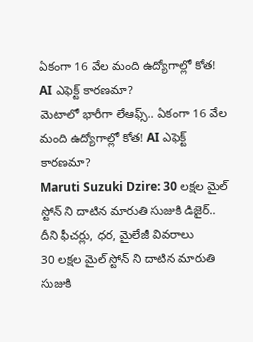ఏకంగా 16 వేల మంది ఉద్యోగాల్లో కోత! AI ఎఫెక్ట్ కారణమా?
మెటాలో భారీగా లేఆఫ్స్.. ఏకంగా 16 వేల మంది ఉద్యోగాల్లో కోత! AI ఎఫెక్ట్ కారణమా?
Maruti Suzuki Dzire: 30 లక్షల మైల్ స్టోన్ ని దాటిన మారుతి సుజుకి డిజైర్.. దీని ఫీచర్లు, ధర, మైలేజీ వివరాలు
30 లక్షల మైల్ స్టోన్ ని దాటిన మారుతి సుజుకి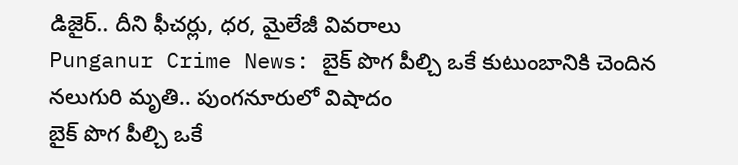డిజైర్.. దీని ఫీచర్లు, ధర, మైలేజీ వివరాలు
Punganur Crime News: బైక్ పొగ పీల్చి ఒకే కుటుంబానికి చెందిన నలుగురి మృతి.. పుంగనూరులో విషాదం
బైక్ పొగ పీల్చి ఒకే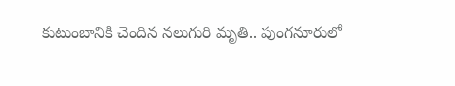కుటుంబానికి చెందిన నలుగురి మృతి.. పుంగనూరులో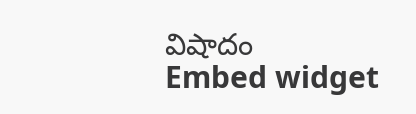విషాదం
Embed widget